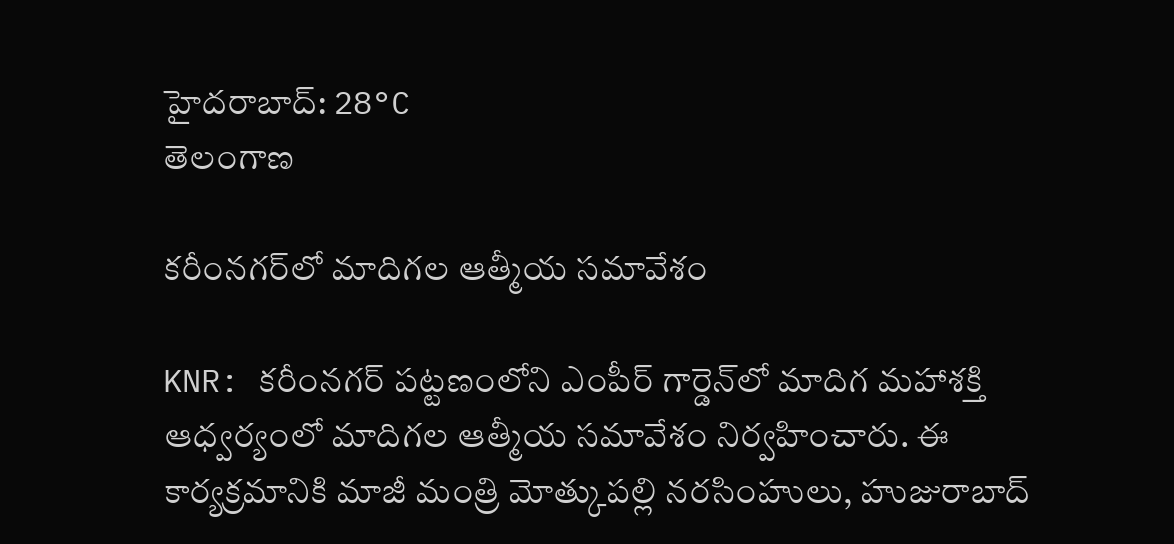హైదరాబాద్: 28°C
తెలంగాణ

కరీంనగర్‌లో మాదిగల ఆత్మీయ సమావేశం

KNR: కరీంనగర్ పట్టణంలోని ఎంపీర్ గార్డెన్‌లో మాదిగ మహాశక్తి ఆధ్వర్యంలో మాదిగల ఆత్మీయ సమావేశం నిర్వహించారు. ఈ కార్యక్రమానికి మాజీ మంత్రి మోత్కుపల్లి నరసింహులు, హుజురాబాద్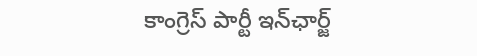కాంగ్రెస్ పార్టీ ఇన్‌ఛార్జ్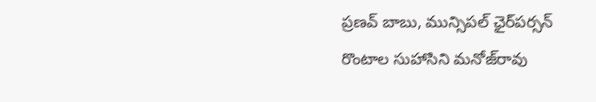ప్రణవ్ బాబు, మున్సిపల్ ఛైర్‌పర్సన్ రొంటాల సుహాసిని మనోజ్‌రావు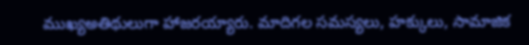ముఖ్యఅతిథులుగా హాజరయ్యారు. మాదిగల సమస్యలు, హక్కులు, సామాజిక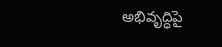అభివృద్ధిపై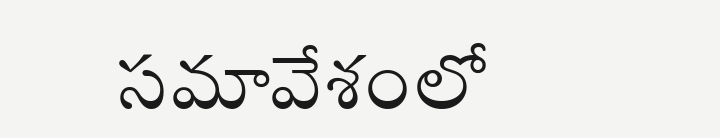సమావేశంలో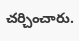చర్చించారు.